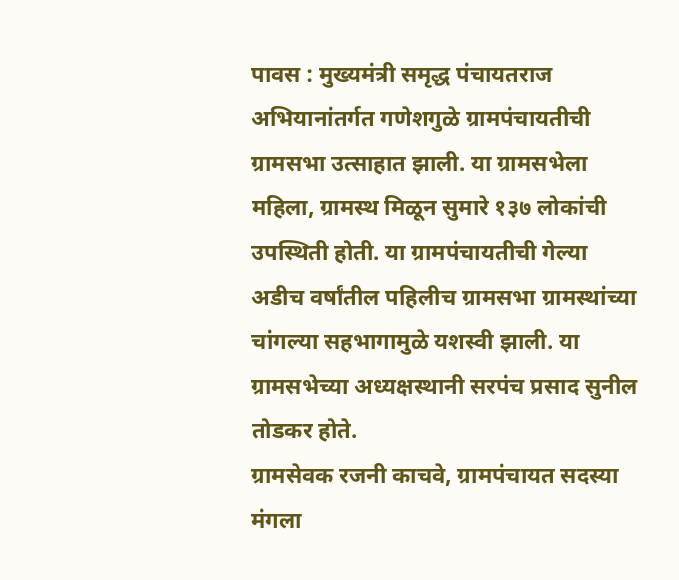पावस : मुख्यमंत्री समृद्ध पंचायतराज अभियानांतर्गत गणेशगुळे ग्रामपंचायतीची ग्रामसभा उत्साहात झाली. या ग्रामसभेला महिला, ग्रामस्थ मिळून सुमारे १३७ लोकांची उपस्थिती होती. या ग्रामपंचायतीची गेल्या अडीच वर्षांतील पहिलीच ग्रामसभा ग्रामस्थांच्या चांगल्या सहभागामुळे यशस्वी झाली. या ग्रामसभेच्या अध्यक्षस्थानी सरपंच प्रसाद सुनील तोडकर होते.
ग्रामसेवक रजनी काचवे, ग्रामपंचायत सदस्या मंगला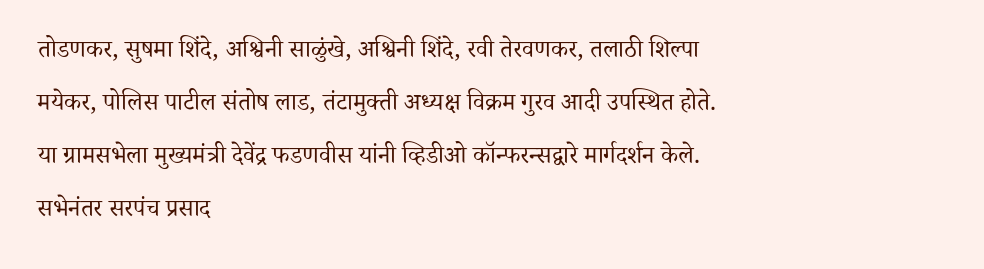तोडणकर, सुषमा शिंदे, अश्विनी साळुंखे, अश्विनी शिंदे, रवी तेरवणकर, तलाठी शिल्पा मयेकर, पोलिस पाटील संतोष लाड, तंटामुक्ती अध्यक्ष विक्रम गुरव आदी उपस्थित होते.
या ग्रामसभेला मुख्यमंत्री देवेंद्र फडणवीस यांनी व्हिडीओ कॉन्फरन्सद्वारे मार्गदर्शन केले. सभेनंतर सरपंच प्रसाद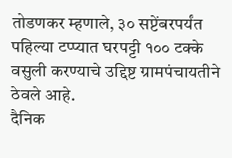तोडणकर म्हणाले, ३० सप्टेंबरपर्यंत पहिल्या टप्प्यात घरपट्टी १०० टक्के वसुली करण्याचे उद्दिष्ट ग्रामपंचायतीने ठेवले आहे.
दैनिक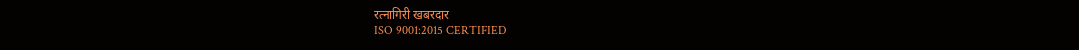रत्नागिरी खबरदार
ISO 9001:2015 CERTIFIED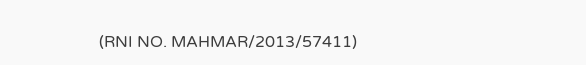(RNI NO. MAHMAR/2013/57411)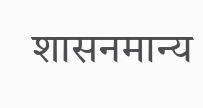शासनमान्य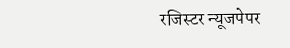रजिस्टर न्यूजपेपर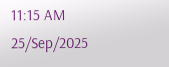11:15 AM 25/Sep/2025